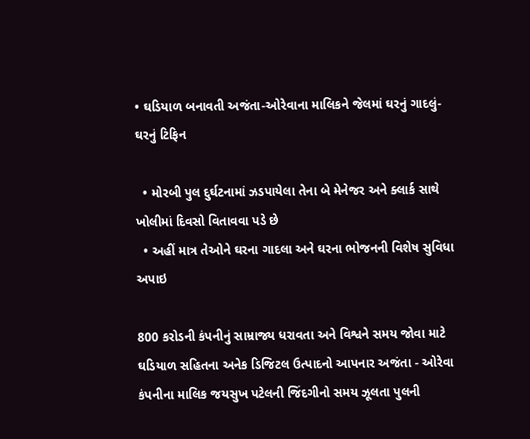• ઘડિયાળ બનાવતી અજંતા-ઓરેવાના માલિકને જેલમાં ઘરનું ગાદલું-ઘરનું ટિફિન

  • મોરબી પુલ દુર્ઘટનામાં ઝડપાયેલા તેના બે મેનેજર અને ક્લાર્ક સાથે ખોલીમાં દિવસો વિતાવવા પડે છે
  • અહીં માત્ર તેઓને ઘરના ગાદલા અને ઘરના ભોજનની વિશેષ સુવિધા અપાઇ

800 કરોડની કંપનીનું સામ્રાજ્ય ધરાવતા અને વિશ્વને સમય જોવા માટે ઘડિયાળ સહિતના અનેક ડિજિટલ ઉત્પાદનો આપનાર અજંતા - ઓરેવા કંપનીના માલિક જયસુખ પટેલની જિંદગીનો સમય ઝૂલતા પુલની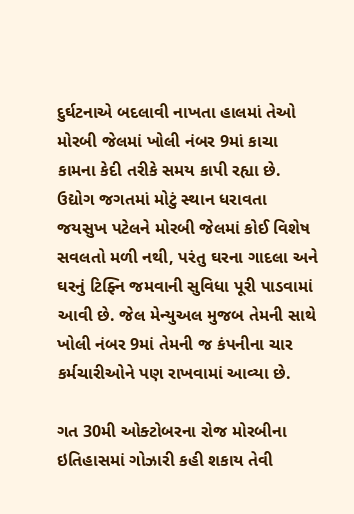દુર્ઘટનાએ બદલાવી નાખતા હાલમાં તેઓ મોરબી જેલમાં ખોલી નંબર 9માં કાચા કામના કેદી તરીકે સમય કાપી રહ્યા છે. ઉદ્યોગ જગતમાં મોટું સ્થાન ધરાવતા જયસુખ પટેલને મોરબી જેલમાં કોઈ વિશેષ સવલતો મળી નથી, પરંતુ ઘરના ગાદલા અને ઘરનું ટિફ્નિ જમવાની સુવિધા પૂરી પાડવામાં આવી છે. જેલ મેન્યુઅલ મુજબ તેમની સાથે ખોલી નંબર 9માં તેમની જ કંપનીના ચાર કર્મચારીઓને પણ રાખવામાં આવ્યા છે.

ગત 30મી ઓક્ટોબરના રોજ મોરબીના ઇતિહાસમાં ગોઝારી કહી શકાય તેવી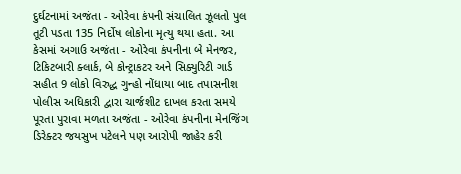દુર્ઘટનામાં અજંતા - ઓરેવા કંપની સંચાલિત ઝૂલતો પુલ તૂટી પડતા 135 નિર્દોષ લોકોના મૃત્યુ થયા હતા. આ કેસમાં અગાઉ અજંતા - ઓરેવા કંપનીના બે મેનજર, ટિકિટબારી ક્લાર્ક, બે કોન્ટ્રાકટર અને સિક્યુરિટી ગાર્ડ સહીત 9 લોકો વિરુદ્ધ ગુન્હો નોંધાયા બાદ તપાસનીશ પોલીસ અધિકારી દ્વારા ચાર્જશીટ દાખલ કરતા સમયે પૂરતા પુરાવા મળતા અજંતા - ઓરેવા કંપનીના મેનજિંગ ડિરેક્ટર જયસુખ પટેલને પણ આરોપી જાહેર કરી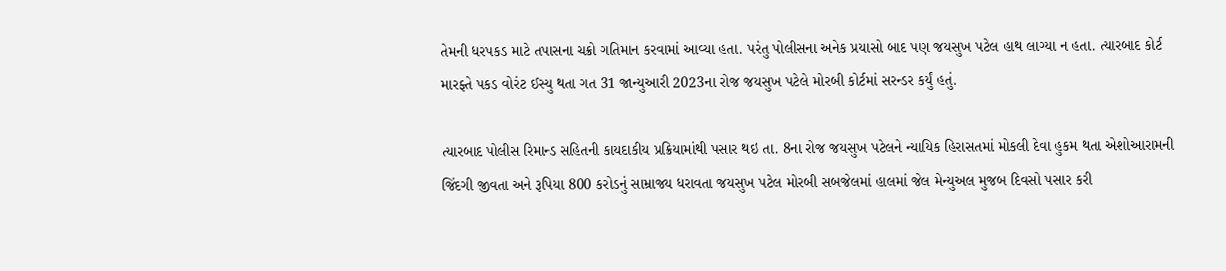તેમની ધરપકડ માટે તપાસના ચક્રો ગતિમાન કરવામાં આવ્યા હતા. પરંતુ પોલીસના અનેક પ્રયાસો બાદ પણ જયસુખ પટેલ હાથ લાગ્યા ન હતા. ત્યારબાદ કોર્ટ મારફ્તે પકડ વોરંટ ઈસ્યુ થતા ગત 31 જાન્યુઆરી 2023ના રોજ જયસુખ પટેલે મોરબી કોર્ટમાં સરન્ડર કર્યું હતું.

ત્યારબાદ પોલીસ રિમાન્ડ સહિતની કાયદાકીય પ્રક્રિયામાંથી પસાર થઇ તા. 8ના રોજ જયસુખ પટેલને ન્યાયિક હિરાસતમાં મોકલી દેવા હુકમ થતા એશોઆરામની જિંદગી જીવતા અને રૂપિયા 800 કરોડનું સામ્રાજ્ય ધરાવતા જયસુખ પટેલ મોરબી સબજેલમાં હાલમાં જેલ મેન્યુઅલ મુજબ દિવસો પસાર કરી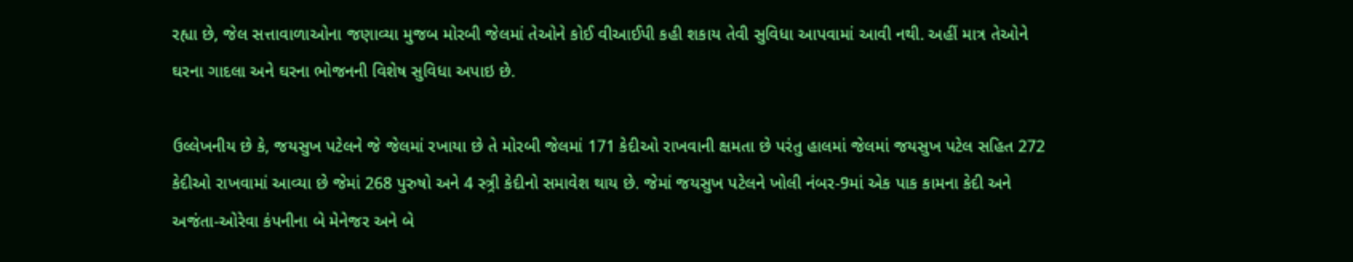રહ્યા છે, જેલ સત્તાવાળાઓના જણાવ્યા મુજબ મોરબી જેલમાં તેઓને કોઈ વીઆઈપી કહી શકાય તેવી સુવિધા આપવામાં આવી નથી. અહીં માત્ર તેઓને ઘરના ગાદલા અને ઘરના ભોજનની વિશેષ સુવિધા અપાઇ છે.

ઉલ્લેખનીય છે કે, જયસુખ પટેલને જે જેલમાં રખાયા છે તે મોરબી જેલમાં 171 કેદીઓ રાખવાની ક્ષમતા છે પરંતુ હાલમાં જેલમાં જયસુખ પટેલ સહિત 272 કેદીઓ રાખવામાં આવ્યા છે જેમાં 268 પુરુષો અને 4 સ્ત્ર્રી કેદીનો સમાવેશ થાય છે. જેમાં જયસુખ પટેલને ખોલી નંબર-9માં એક પાક કામના કેદી અને અજંતા-ઓરેવા કંપનીના બે મેનેજર અને બે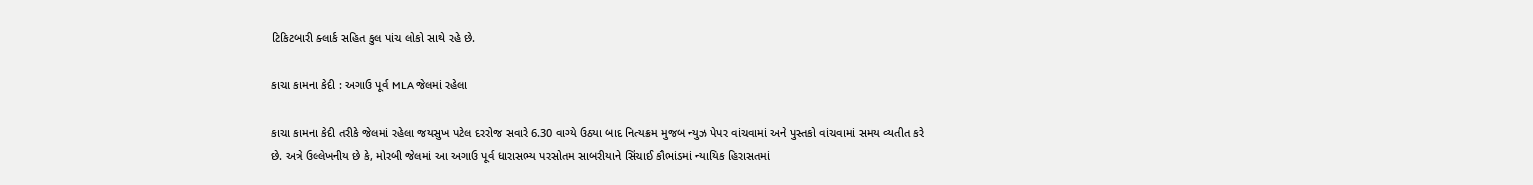ટિકિટબારી ક્લાર્ક સહિત કુલ પાંચ લોકો સાથે રહે છે.

કાચા કામના કેદી : અગાઉ પૂર્વ MLA જેલમાં રહેલા

કાચા કામના કેદી તરીકે જેલમાં રહેલા જયસુખ પટેલ દરરોજ સવારે 6.30 વાગ્યે ઉઠયા બાદ નિત્યક્રમ મુજબ ન્યુઝ પેપર વાંચવામાં અને પુસ્તકો વાંચવામાં સમય વ્યતીત કરે છે. અત્રે ઉલ્લેખનીય છે કે, મોરબી જેલમાં આ અગાઉ પૂર્વ ધારાસભ્ય પરસોતમ સાબરીયાને સિંચાઈ કૌભાંડમાં ન્યાયિક હિરાસતમાં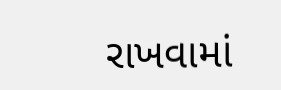રાખવામાં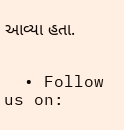આવ્યા હતા.


  • Follow us on: